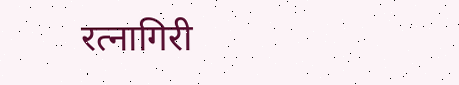रत्नागिरी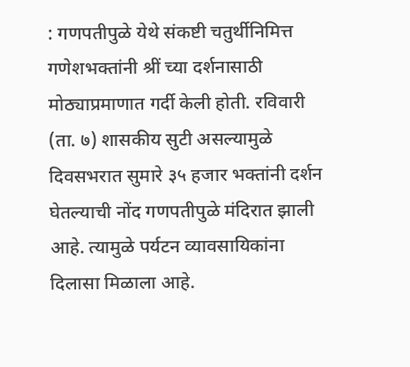: गणपतीपुळे येथे संकष्टी चतुर्थीनिमित्त गणेशभक्तांनी श्रीं च्या दर्शनासाठी मोठ्याप्रमाणात गर्दी केली होती. रविवारी (ता. ७) शासकीय सुटी असल्यामुळे दिवसभरात सुमारे ३५ हजार भक्तांनी दर्शन घेतल्याची नोंद गणपतीपुळे मंदिरात झाली आहे. त्यामुळे पर्यटन व्यावसायिकांना दिलासा मिळाला आहे.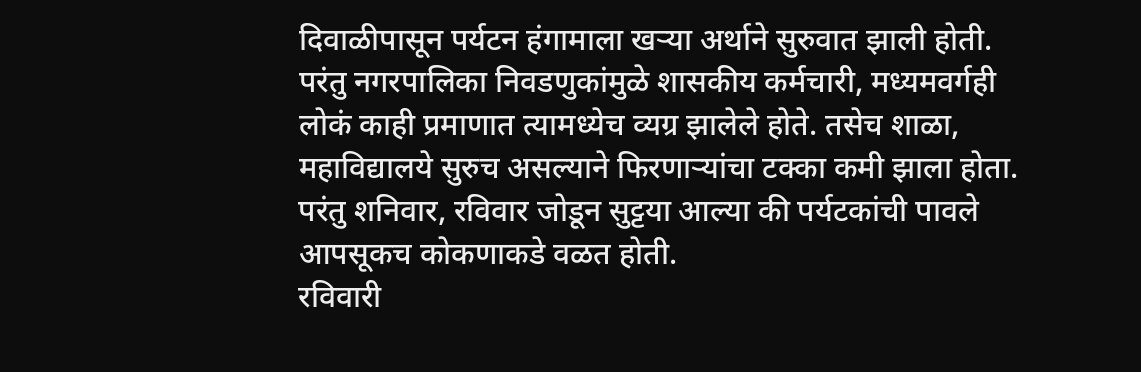दिवाळीपासून पर्यटन हंगामाला खऱ्या अर्थाने सुरुवात झाली होती. परंतु नगरपालिका निवडणुकांमुळे शासकीय कर्मचारी, मध्यमवर्गही लोकं काही प्रमाणात त्यामध्येच व्यग्र झालेले होते. तसेच शाळा, महाविद्यालये सुरुच असल्याने फिरणाऱ्यांचा टक्का कमी झाला होता. परंतु शनिवार, रविवार जोडून सुट्टया आल्या की पर्यटकांची पावले आपसूकच कोकणाकडे वळत होती.
रविवारी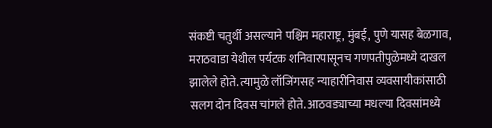संकष्टी चतुर्थी असल्याने पश्चिम महाराष्ट्र, मुंबई, पुणे यासह बेळगाव, मराठवाडा येथील पर्यटक शनिवारपासूनच गणपतीपुळेमध्ये दाखल झालेले होते. त्यामुळे लॉजिंगसह न्याहारीनिवास व्यवसायीकांसाठी सलग दोन दिवस चांगले होते. आठवड्याच्या मधल्या दिवसांमध्ये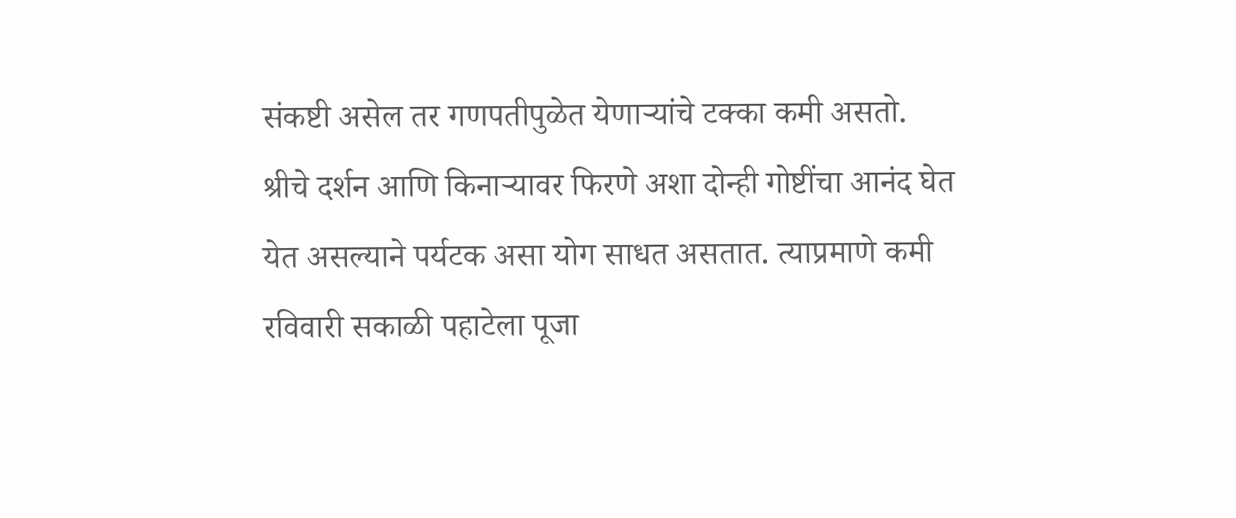संकष्टी असेल तर गणपतीपुळेत येणाऱ्यांचे टक्का कमी असतो.
श्रीचे दर्शन आणि किनाऱ्यावर फिरणे अशा दोन्ही गोष्टींचा आनंद घेत येत असल्याने पर्यटक असा योग साधत असतात. त्याप्रमाणे कमी रविवारी सकाळी पहाटेला पूजा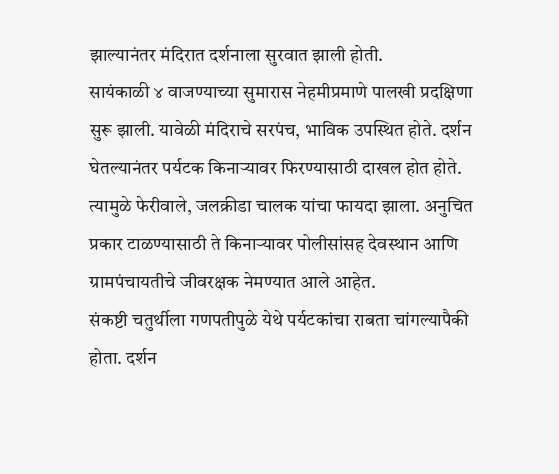झाल्यानंतर मंदिरात दर्शनाला सुरवात झाली होती.
सायंकाळी ४ वाजण्याच्या सुमारास नेहमीप्रमाणे पालखी प्रदक्षिणा सुरू झाली. यावेळी मंदिराचे सरपंच, भाविक उपस्थित होते. दर्शन घेतल्यानंतर पर्यटक किनाऱ्यावर फिरण्यासाठी दाखल होत होते. त्यामुळे फेरीवाले, जलक्रीडा चालक यांचा फायदा झाला. अनुचित प्रकार टाळण्यासाठी ते किनाऱ्यावर पोलीसांसह देवस्थान आणि ग्रामपंचायतीचे जीवरक्षक नेमण्यात आले आहेत.
संकष्टी चतुर्थीला गणपतीपुळे येथे पर्यटकांचा राबता चांगल्यापैकी होता. दर्शन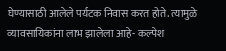घेण्यासाठी आलेले पर्यटक निवास करत होते. त्यामुळे व्यावसायिकांना लाभ झालेला आहे- कल्पेश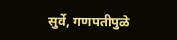सुर्वे, गणपतीपुळे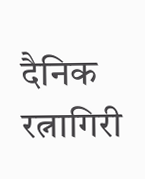दैनिक रत्नागिरी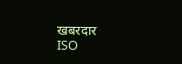खबरदार
ISO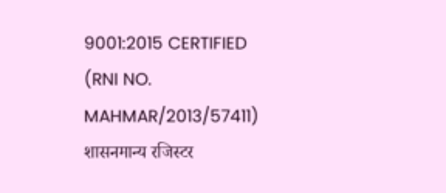9001:2015 CERTIFIED
(RNI NO. MAHMAR/2013/57411)
शासनमान्य रजिस्टर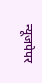न्यूजपेपर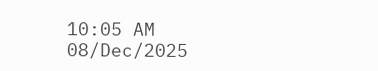10:05 AM 08/Dec/2025